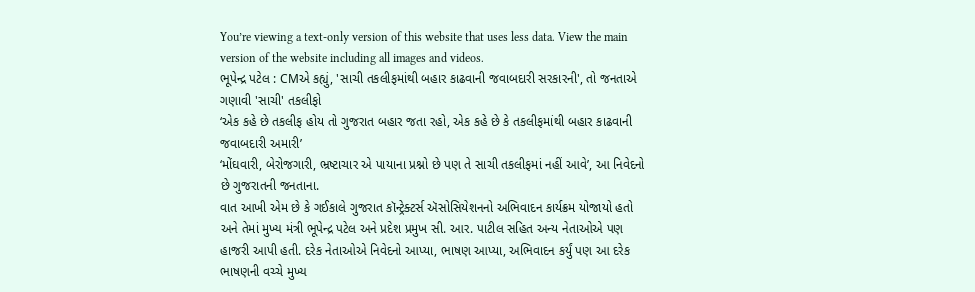You’re viewing a text-only version of this website that uses less data. View the main version of the website including all images and videos.
ભૂપેન્દ્ર પટેલ : CMએ કહ્યું, 'સાચી તકલીફમાંથી બહાર કાઢવાની જવાબદારી સરકારની', તો જનતાએ ગણાવી 'સાચી' તકલીફો
‘એક કહે છે તકલીફ હોય તો ગુજરાત બહાર જતા રહો, એક કહે છે કે તકલીફમાંથી બહાર કાઢવાની જવાબદારી અમારી’
‘મોંઘવારી, બેરોજગારી, ભ્રષ્ટાચાર એ પાયાના પ્રશ્નો છે પણ તે સાચી તકલીફમાં નહીં આવે’, આ નિવેદનો છે ગુજરાતની જનતાના.
વાત આખી એમ છે કે ગઈકાલે ગુજરાત કૉન્ટ્રેક્ટર્સ ઍસોસિયેશનનો અભિવાદન કાર્યક્રમ યોજાયો હતો અને તેમાં મુખ્ય મંત્રી ભૂપેન્દ્ર પટેલ અને પ્રદેશ પ્રમુખ સી. આર. પાટીલ સહિત અન્ય નેતાઓએ પણ હાજરી આપી હતી. દરેક નેતાઓએ નિવેદનો આપ્યા, ભાષણ આપ્યા, અભિવાદન કર્યું પણ આ દરેક ભાષણની વચ્ચે મુખ્ય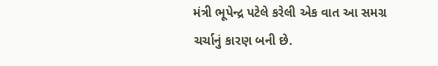મંત્રી ભૂપેન્દ્ર પટેલે કરેલી એક વાત આ સમગ્ર ચર્ચાનું કારણ બની છે.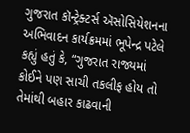ગુજરાત કૉન્ટ્રેક્ટર્સ ઍસોસિયેશનના અભિવાદન કાર્યક્રમમાં ભૂપેન્દ્ર પટેલે કહ્યું હતું કે, “ગુજરાત રાજ્યમાં કોઈને પણ સાચી તકલીફ હોય તો તેમાંથી બહાર કાઢવાની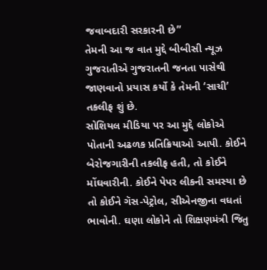જવાબદારી સરકારની છે”
તેમની આ જ વાત મુદ્દે બીબીસી ન્યૂઝ ગુજરાતીએ ગુજરાતની જનતા પાસેથી જાણવાનો પ્રયાસ કર્યો કે તેમની ‘સાચી’ તકલીફ શું છે.
સોશિયલ મીડિયા પર આ મુદ્દે લોકોએ પોતાની અઢળક પ્રતિક્રિયાઓ આપી. કોઈને બેરોજગારીની તકલીફ હતી, તો કોઈને મોંઘવારીની. કોઈને પેપર લીકની સમસ્યા છે તો કોઈને ગૅસ-પેટ્રોલ, સીએનજીના વધતાં ભાવોની. ઘણા લોકોને તો શિક્ષણમંત્રી જિતુ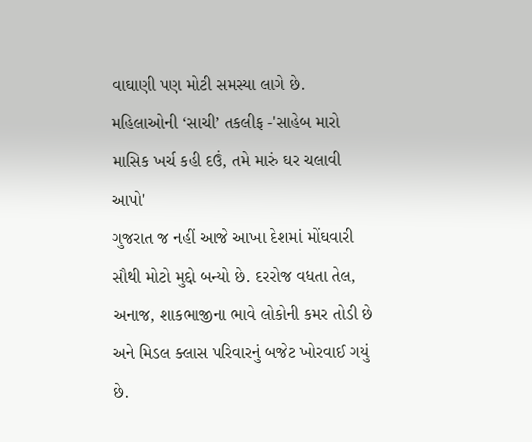વાઘાણી પણ મોટી સમસ્યા લાગે છે.
મહિલાઓની ‘સાચી’ તકલીફ -'સાહેબ મારો માસિક ખર્ચ કહી દઉં, તમે મારું ઘર ચલાવી આપો'
ગુજરાત જ નહીં આજે આખા દેશમાં મોંઘવારી સૌથી મોટો મુદ્દો બન્યો છે. દરરોજ વધતા તેલ, અનાજ, શાકભાજીના ભાવે લોકોની કમર તોડી છે અને મિડલ ક્લાસ પરિવારનું બજેટ ખોરવાઈ ગયું છે.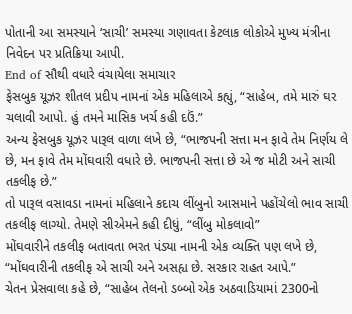પોતાની આ સમસ્યાને ‘સાચી’ સમસ્યા ગણાવતા કેટલાક લોકોએ મુખ્ય મંત્રીના નિવેદન પર પ્રતિક્રિયા આપી.
End of સૌથી વધારે વંચાયેલા સમાચાર
ફેસબુક યૂઝર શીતલ પ્રદીપ નામનાં એક મહિલાએ કહ્યું, “સાહેબ, તમે મારું ઘર ચલાવી આપો. હું તમને માસિક ખર્ચ કહી દઉં.”
અન્ય ફેસબુક યૂઝર પારૂલ વાળા લખે છે, “ભાજપની સત્તા મન ફાવે તેમ નિર્ણય લે છે, મન ફાવે તેમ મોંઘવારી વધારે છે. ભાજપની સત્તા છે એ જ મોટી અને સાચી તકલીફ છે.”
તો પારૂલ વસાવડા નામનાં મહિલાને કદાચ લીંબુનો આસમાને પહોંચેલો ભાવ સાચી તકલીફ લાગ્યો. તેમણે સીએમને કહી દીધું, “લીંબુ મોકલાવો”
મોંઘવારીને તકલીફ બતાવતા ભરત પંડ્યા નામની એક વ્યક્તિ પણ લખે છે, “મોંઘવારીની તકલીફ એ સાચી અને અસહ્ય છે. સરકાર રાહત આપે.”
ચેતન પ્રેસવાલા કહે છે, “સાહેબ તેલનો ડબ્બો એક અઠવાડિયામાં 2300નો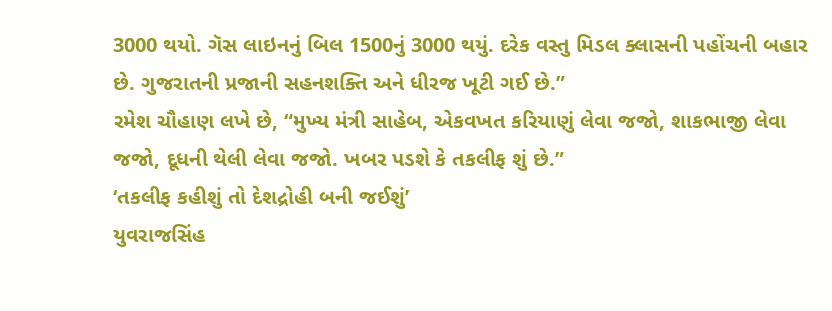3000 થયો. ગૅસ લાઇનનું બિલ 1500નું 3000 થયું. દરેક વસ્તુ મિડલ ક્લાસની પહોંચની બહાર છે. ગુજરાતની પ્રજાની સહનશક્તિ અને ધીરજ ખૂટી ગઈ છે.”
રમેશ ચૌહાણ લખે છે, “મુખ્ય મંત્રી સાહેબ, એકવખત કરિયાણું લેવા જજો, શાકભાજી લેવા જજો, દૂધની થેલી લેવા જજો. ખબર પડશે કે તકલીફ શું છે.”
‘તકલીફ કહીશું તો દેશદ્રોહી બની જઈશું’
યુવરાજસિંહ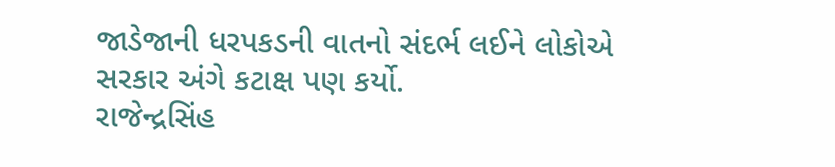જાડેજાની ધરપકડની વાતનો સંદર્ભ લઈને લોકોએ સરકાર અંગે કટાક્ષ પણ કર્યો.
રાજેન્દ્રસિંહ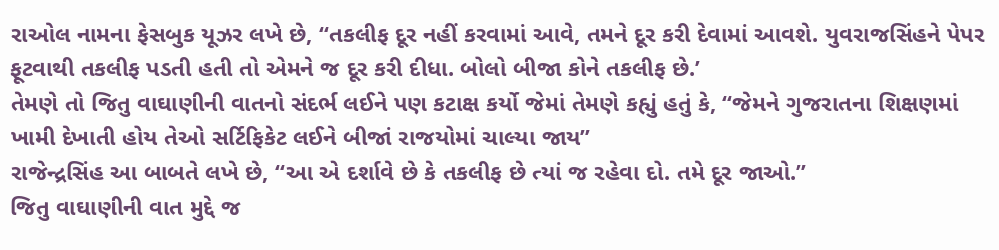રાઓલ નામના ફેસબુક યૂઝર લખે છે, “તકલીફ દૂર નહીં કરવામાં આવે, તમને દૂર કરી દેવામાં આવશે. યુવરાજસિંહને પેપર ફૂટવાથી તકલીફ પડતી હતી તો એમને જ દૂર કરી દીધા. બોલો બીજા કોને તકલીફ છે.’
તેમણે તો જિતુ વાઘાણીની વાતનો સંદર્ભ લઈને પણ કટાક્ષ કર્યો જેમાં તેમણે કહ્યું હતું કે, “જેમને ગુજરાતના શિક્ષણમાં ખામી દેખાતી હોય તેઓ સર્ટિફિકેટ લઈને બીજાં રાજયોમાં ચાલ્યા જાય”
રાજેન્દ્રસિંહ આ બાબતે લખે છે, “આ એ દર્શાવે છે કે તકલીફ છે ત્યાં જ રહેવા દો. તમે દૂર જાઓ.”
જિતુ વાઘાણીની વાત મુદ્દે જ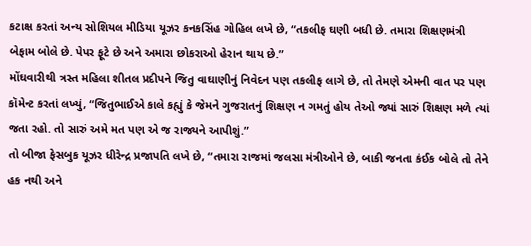કટાક્ષ કરતાં અન્ય સોશિયલ મીડિયા યૂઝર કનકસિંહ ગોહિલ લખે છે, “તકલીફ ઘણી બધી છે. તમારા શિક્ષણમંત્રી બેફામ બોલે છે. પેપર ફૂટે છે અને અમારા છોકરાઓ હેરાન થાય છે.”
મોંઘવારીથી ત્રસ્ત મહિલા શીતલ પ્રદીપને જિતુ વાઘાણીનું નિવેદન પણ તકલીફ લાગે છે, તો તેમણે એમની વાત પર પણ કૉમેન્ટ કરતાં લખ્યું, “જિતુભાઈએ કાલે કહ્યું કે જેમને ગુજરાતનું શિક્ષણ ન ગમતું હોય તેઓ જ્યાં સારું શિક્ષણ મળે ત્યાં જતા રહો. તો સારું અમે મત પણ એ જ રાજ્યને આપીશું.”
તો બીજા ફેસબુક યૂઝર ધીરેન્દ્ર પ્રજાપતિ લખે છે, “તમારા રાજમાં જલસા મંત્રીઓને છે, બાકી જનતા કંઈક બોલે તો તેને હક નથી અને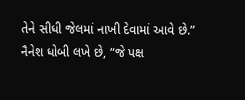તેને સીધી જેલમાં નાખી દેવામાં આવે છે.”
નૈનેશ ધોબી લખે છે, “જે પક્ષ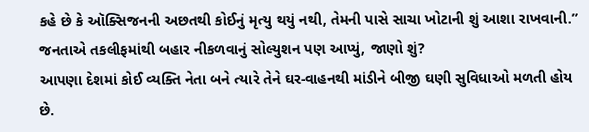કહે છે કે ઑક્સિજનની અછતથી કોઈનું મૃત્યુ થયું નથી, તેમની પાસે સાચા ખોટાની શું આશા રાખવાની.”
જનતાએ તકલીફમાંથી બહાર નીકળવાનું સોલ્યુશન પણ આપ્યું, જાણો શું?
આપણા દેશમાં કોઈ વ્યક્તિ નેતા બને ત્યારે તેને ઘર-વાહનથી માંડીને બીજી ઘણી સુવિધાઓ મળતી હોય છે.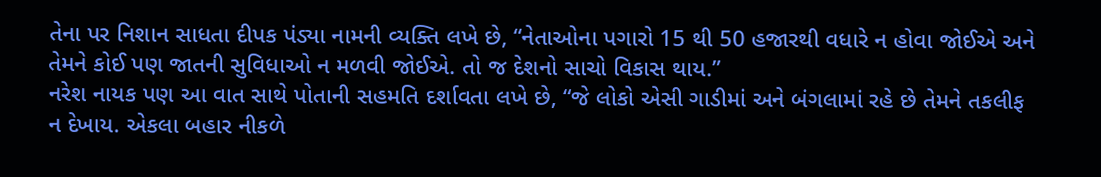તેના પર નિશાન સાધતા દીપક પંડ્યા નામની વ્યક્તિ લખે છે, “નેતાઓના પગારો 15 થી 50 હજારથી વધારે ન હોવા જોઈએ અને તેમને કોઈ પણ જાતની સુવિધાઓ ન મળવી જોઈએ. તો જ દેશનો સાચો વિકાસ થાય.”
નરેશ નાયક પણ આ વાત સાથે પોતાની સહમતિ દર્શાવતા લખે છે, “જે લોકો એસી ગાડીમાં અને બંગલામાં રહે છે તેમને તકલીફ ન દેખાય. એકલા બહાર નીકળે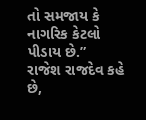તો સમજાય કે નાગરિક કેટલો પીડાય છે.”
રાજેશ રાજદેવ કહે છે,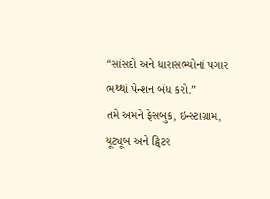“સાંસદો અને ધારાસભ્યોનાં પગાર ભથ્થાં પેન્શન બંધ કરો.”
તમે અમને ફેસબુક, ઇન્સ્ટાગ્રામ, યૂટ્યૂબ અને ટ્વિટર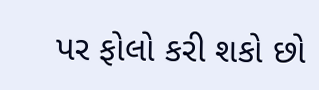પર ફોલો કરી શકો છો